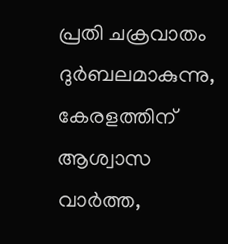പ്രതി ചക്രവാതം ദുർബലമാകുന്നു, കേരളത്തിന് ആശ്വാസ വാർത്ത,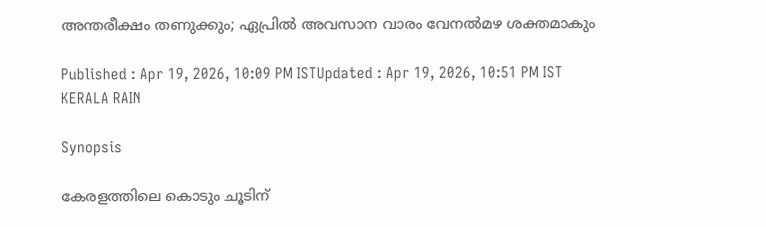അന്തരീക്ഷം തണുക്കും; ഏപ്രിൽ അവസാന വാരം വേനൽമഴ ശക്തമാകും

Published : Apr 19, 2026, 10:09 PM ISTUpdated : Apr 19, 2026, 10:51 PM IST
KERALA RAIN

Synopsis

കേരളത്തിലെ കൊടും ചൂടിന്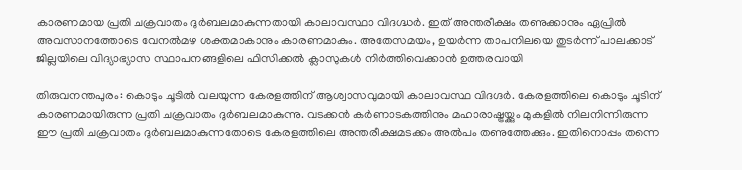കാരണമായ പ്രതി ചക്രവാതം ദുർബലമാകുന്നതായി കാലാവസ്ഥാ വിദഗ്ദ്ധർ. ഇത് അന്തരീക്ഷം തണുക്കാനും ഏപ്രിൽ അവസാനത്തോടെ വേനൽമഴ ശക്തമാകാനും കാരണമാകും. അതേസമയം, ഉയർന്ന താപനിലയെ തുടർന്ന് പാലക്കാട് ജില്ലയിലെ വിദ്യാഭ്യാസ സ്ഥാപനങ്ങളിലെ ഫിസിക്കൽ ക്ലാസുകൾ നിർത്തിവെക്കാൻ ഉത്തരവായി

തിരുവനന്തപുരം: കൊടും ചൂടിൽ വലയുന്ന കേരളത്തിന് ആശ്വാസവുമായി കാലാവസ്ഥ വിദഗ്ദർ. കേരളത്തിലെ കൊടും ചൂടിന് കാരണമായിരുന്ന പ്രതി ചക്രവാതം ദുർബലമാകുന്നു. വടക്കൻ കർണാടകത്തിനും മഹാരാഷ്ട്രയ്ക്കും മുകളിൽ നിലനിന്നിരുന്ന ഈ പ്രതി ചക്രവാതം ദുർബലമാകുന്നതോടെ കേരളത്തിലെ അന്തരീക്ഷമടക്കം അൽപം തണുത്തേക്കും. ഇതിനൊപ്പം തന്നെ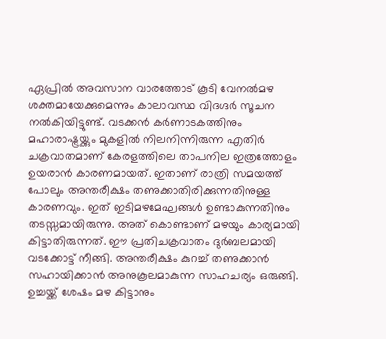ഏപ്രിൽ അവസാന വാരത്തോട് കൂടി വേനൽമഴ ശക്തമായേക്കുമെന്നും കാലാവസ്ഥ വിദഗ്ദർ സൂചന നൽകിയിട്ടുണ്ട്. വടക്കൻ കർണാടകത്തിനും മഹാരാഷ്ട്രയ്ക്കും മുകളിൽ നിലനിന്നിരുന്ന എതിർ ചക്രവാതമാണ് കേരളത്തിലെ താപനില ഇത്രത്തോളം ഉയരാൻ കാരണമായത്. ഇതാണ് രാത്രി സമയത്ത് പോലും അന്തരീക്ഷം തണുക്കാതിരിക്കുന്നതിനുള്ള കാരണവും. ഇത് ഇടിമഴമേഘങ്ങൾ ഉണ്ടാകുന്നതിനും തടസ്സമായിരുന്നു. അത് കൊണ്ടാണ് മഴയും കാര്യമായി കിട്ടാതിരുന്നത്. ഈ പ്രതിചക്രവാതം ദുർബലമായി വടക്കോട്ട് നീങ്ങി. അന്തരീക്ഷം കുറച്ച് തണുക്കാൻ സഹായിക്കാൻ അനുകൂലമാകുന്ന സാഹചര്യം ഒരുങ്ങി. ഉച്ചയ്ക്ക് ശേഷം മഴ കിട്ടാനും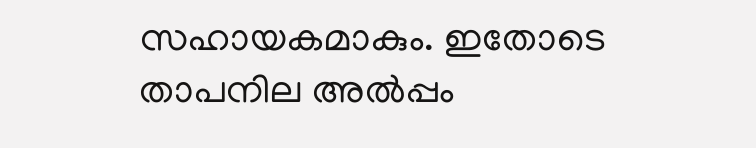സഹായകമാകും. ഇതോടെ താപനില അൽപ്പം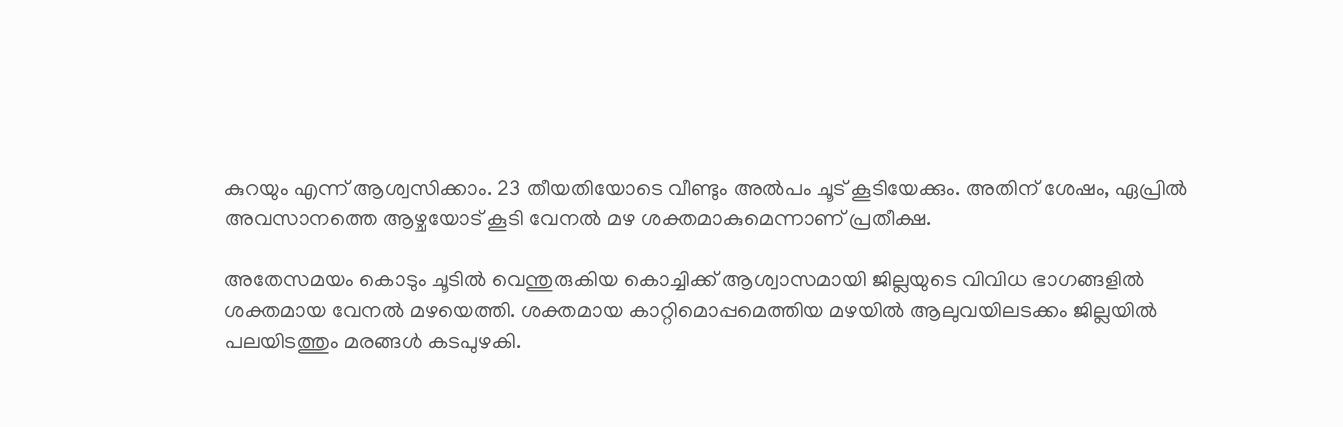കുറയും എന്ന് ആശ്വസിക്കാം. 23 തീയതിയോടെ വീണ്ടും അൽപം ചൂട് കൂടിയേക്കും. അതിന് ശേഷം, ഏപ്രിൽ അവസാനത്തെ ആഴ്ചയോട് കൂടി വേനൽ മഴ ശക്തമാകുമെന്നാണ് പ്രതീക്ഷ.

അതേസമയം കൊടും ചൂടിൽ വെന്തുരുകിയ കൊച്ചിക്ക് ആശ്വാസമായി ജില്ലയുടെ വിവിധ ഭാഗങ്ങളിൽ ശക്തമായ വേനൽ മഴയെത്തി. ശക്തമായ കാറ്റിമൊപ്പമെത്തിയ മഴയിൽ ആലുവയിലടക്കം ജില്ലയിൽ പലയിടത്തും മരങ്ങൾ കടപുഴകി.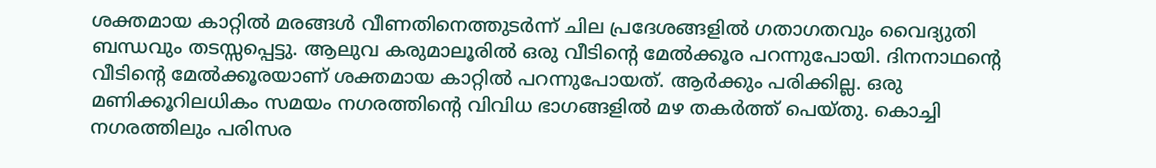ശക്തമായ കാറ്റിൽ മരങ്ങൾ വീണതിനെത്തുടർന്ന് ചില പ്രദേശങ്ങളിൽ ഗതാഗതവും വൈദ്യുതി ബന്ധവും തടസ്സപ്പെട്ടു. ആലുവ കരുമാലൂരിൽ ഒരു വീടിന്റെ മേൽക്കൂര പറന്നുപോയി. ദിനനാഥന്റെ വീടിന്റെ മേൽക്കൂരയാണ് ശക്തമായ കാറ്റിൽ പറന്നുപോയത്. ആർക്കും പരിക്കില്ല. ഒരു മണിക്കൂറിലധികം സമയം നഗരത്തിന്‍റെ വിവിധ ഭാഗങ്ങളിൽ മഴ തകർത്ത് പെയ്തു. കൊച്ചി നഗരത്തിലും പരിസര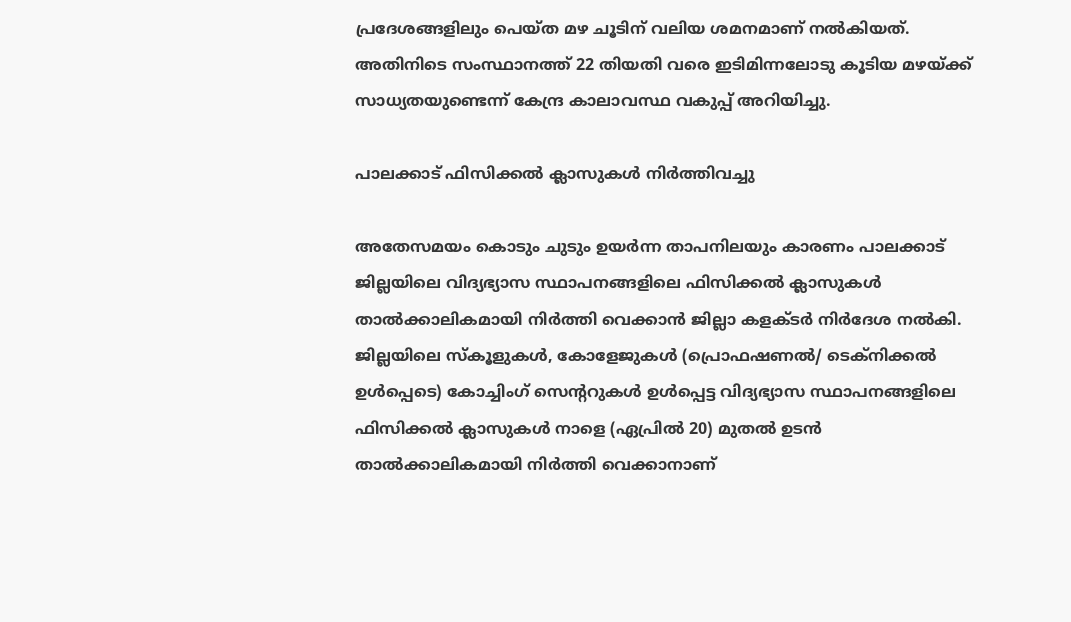പ്രദേശങ്ങളിലും പെയ്ത മഴ ചൂടിന് വലിയ ശമനമാണ് നൽകിയത്. അതിനിടെ സംസ്ഥാനത്ത് 22 തിയതി വരെ ഇടിമിന്നലോടു കൂടിയ മഴയ്ക്ക് സാധ്യതയുണ്ടെന്ന് കേന്ദ്ര കാലാവസ്ഥ വകുപ്പ് അറിയിച്ചു.

പാലക്കാട് ഫിസിക്കൽ ക്ലാസുകൾ നിർത്തിവച്ചു

അതേസമയം കൊടും ചുടും ഉയർന്ന താപനിലയും കാരണം പാലക്കാട് ജില്ലയിലെ വിദ്യഭ്യാസ സ്ഥാപനങ്ങളിലെ ഫിസിക്കൽ ക്ലാസുകൾ താൽക്കാലികമായി നിർത്തി വെക്കാൻ ജില്ലാ കളക്ടർ നിർദേശ നൽകി. ജില്ലയിലെ സ്കൂളുകൾ, കോളേജുകൾ (പ്രൊഫഷണൽ/ ടെക്നിക്കൽ ഉൾപ്പെടെ) കോച്ചിംഗ് സെന്ററുകൾ ഉൾപ്പെട്ട വിദ്യഭ്യാസ സ്ഥാപനങ്ങളിലെ ഫിസിക്കൽ ക്ലാസുകൾ നാളെ (ഏപ്രിൽ 20) മുതൽ ഉടൻ താൽക്കാലികമായി നിർത്തി വെക്കാനാണ്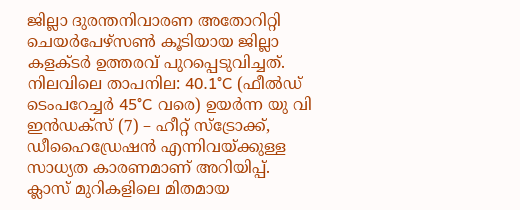ജില്ലാ ദുരന്തനിവാരണ അതോറിറ്റി ചെയർപേഴ്സൺ കൂടിയായ ജില്ലാ കളക്ടർ ഉത്തരവ് പുറപ്പെടുവിച്ചത്. നിലവിലെ താപനില: 40.1°C (ഫീൽഡ് ടെംപറേച്ചർ 45°C വരെ) ഉയർന്ന യു വി ഇൻഡക്സ് (7) – ഹീറ്റ് സ്ട്രോക്ക്, ഡീഹൈഡ്രേഷൻ എന്നിവയ്ക്കുള്ള സാധ്യത കാരണമാണ് അറിയിപ്പ്. ക്ലാസ് മുറികളിലെ മിതമായ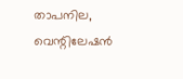താപനില, വെന്റിലേഷൻ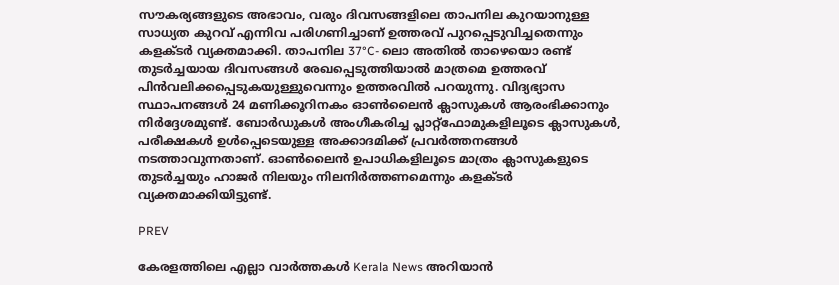സൗകര്യങ്ങളുടെ അഭാവം, വരും ദിവസങ്ങളിലെ താപനില കുറയാനുള്ള സാധ്യത കുറവ് എന്നിവ പരിഗണിച്ചാണ് ഉത്തരവ് പുറപ്പെടുവിച്ചതെന്നും കളക്ടർ വ്യക്തമാക്കി. താപനില 37°C- ലൊ അതിൽ താഴെയൊ രണ്ട് തുടർച്ചയായ ദിവസങ്ങൾ രേഖപ്പെടുത്തിയാൽ മാത്രമെ ഉത്തരവ് പിൻവലിക്കപ്പെടുകയുള്ളുവെന്നും ഉത്തരവിൽ പറയുന്നു. വിദ്യഭ്യാസ സ്ഥാപനങ്ങൾ 24 മണിക്കൂറിനകം ഓൺലൈൻ ക്ലാസുകൾ ആരംഭിക്കാനും നിർദ്ദേശമുണ്ട്. ബോർഡുകൾ അംഗീകരിച്ച പ്ലാറ്റ്ഫോമുകളിലൂടെ ക്ലാസുകൾ, പരീക്ഷകൾ ഉൾപ്പെടെയുള്ള അക്കാദമിക്ക് പ്രവർത്തനങ്ങൾ നടത്താവുന്നതാണ്. ഓൺലൈൻ ഉപാധികളിലൂടെ മാത്രം ക്ലാസുകളുടെ തുടർച്ചയും ഹാജർ നിലയും നിലനിർത്തണമെന്നും കളക്ടർ വ്യക്തമാക്കിയിട്ടുണ്ട്.

PREV

കേരളത്തിലെ എല്ലാ വാർത്തകൾ Kerala News അറിയാൻ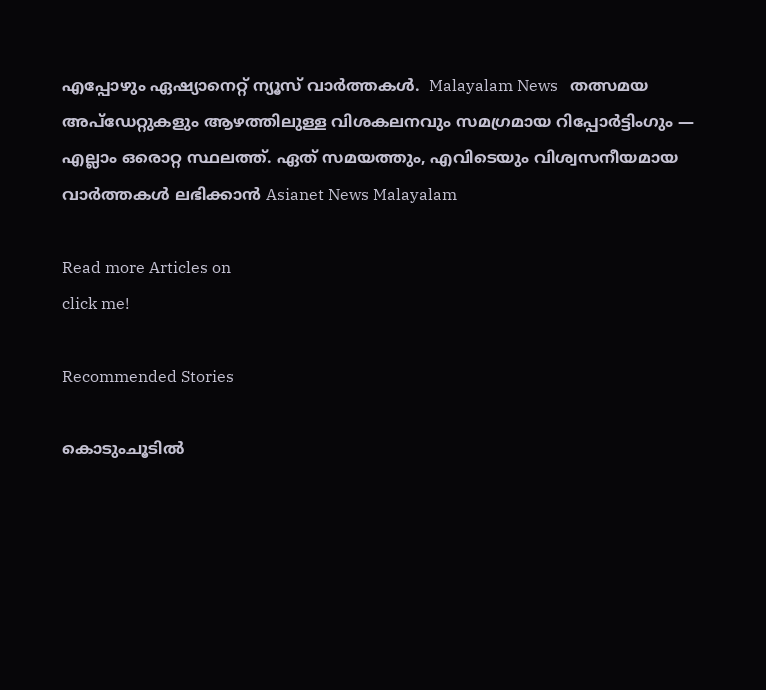എപ്പോഴും ഏഷ്യാനെറ്റ് ന്യൂസ് വാർത്തകൾ.  Malayalam News   തത്സമയ അപ്‌ഡേറ്റുകളും ആഴത്തിലുള്ള വിശകലനവും സമഗ്രമായ റിപ്പോർട്ടിംഗും — എല്ലാം ഒരൊറ്റ സ്ഥലത്ത്. ഏത് സമയത്തും, എവിടെയും വിശ്വസനീയമായ വാർത്തകൾ ലഭിക്കാൻ Asianet News Malayalam

Read more Articles on
click me!

Recommended Stories

കൊടുംചൂടിൽ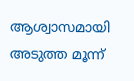ആശ്വാസമായി അടുത്ത മൂന്ന്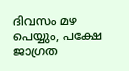ദിവസം മഴ പെയ്യും, പക്ഷേ ജാഗ്രത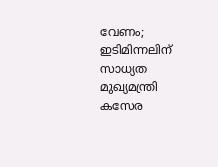വേണം; ഇടിമിന്നലിന് സാധ്യത
മുഖ്യമന്ത്രി കസേര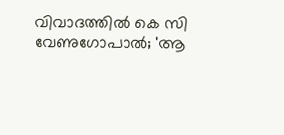വിവാദത്തിൽ കെ സി വേണുഗോപാൽ; 'ആ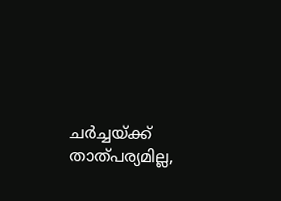ചർച്ചയ്ക്ക് താത്പര്യമില്ല,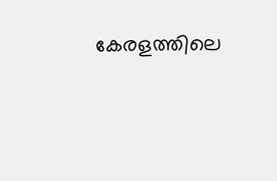കേരളത്തിലെ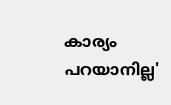കാര്യം പറയാനില്ല'